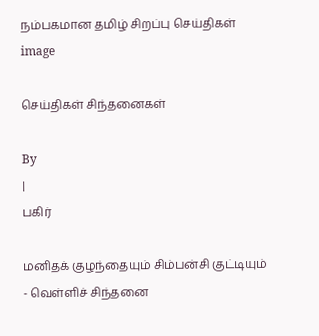நம்பகமான தமிழ் சிறப்பு செய்திகள்
image

செய்திகள் சிந்தனைகள்

By
|
பகிர்

மனிதக் குழந்தையும் சிம்பன்சி குட்டியும் - வெள்ளிச் சிந்தனை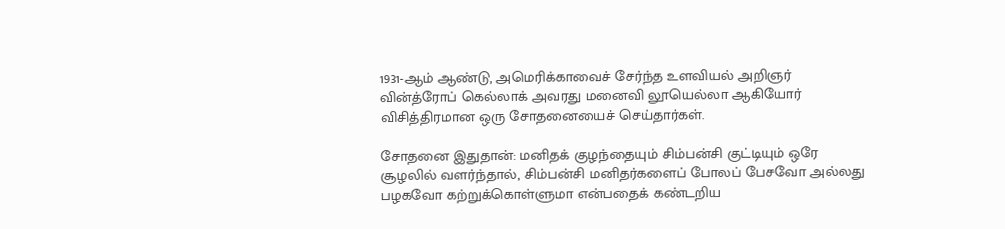1931-ஆம் ஆண்டு, அமெரிக்காவைச் சேர்ந்த உளவியல் அறிஞர் வின்த்ரோப் கெல்லாக் அவரது மனைவி லூயெல்லா ஆகியோர் விசித்திரமான ஒரு சோதனையைச் செய்தார்கள்.

சோதனை இதுதான்: மனிதக் குழந்தையும் சிம்பன்சி குட்டியும் ஒரே சூழலில் வளர்ந்தால், சிம்பன்சி மனிதர்களைப் போலப் பேசவோ அல்லது பழகவோ கற்றுக்கொள்ளுமா என்பதைக் கண்டறிய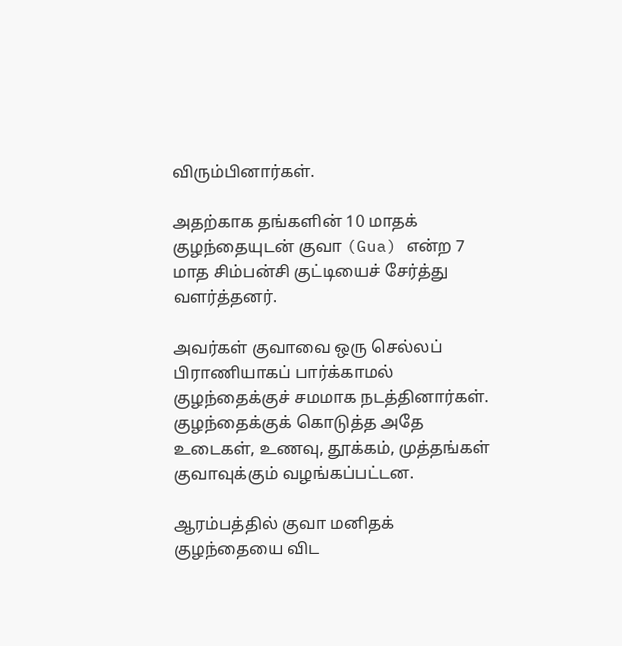விரும்பினார்கள்.

அதற்காக தங்களின் 10 மாதக் குழந்தையுடன் குவா (Gua) என்ற 7 மாத சிம்பன்சி குட்டியைச் சேர்த்து வளர்த்தனர்.

அவர்கள் குவாவை ஒரு செல்லப் பிராணியாகப் பார்க்காமல் குழந்தைக்குச் சமமாக நடத்தினார்கள். குழந்தைக்குக் கொடுத்த அதே உடைகள், உணவு, தூக்கம், முத்தங்கள் குவாவுக்கும் வழங்கப்பட்டன.

ஆரம்பத்தில் குவா மனிதக் குழந்தையை விட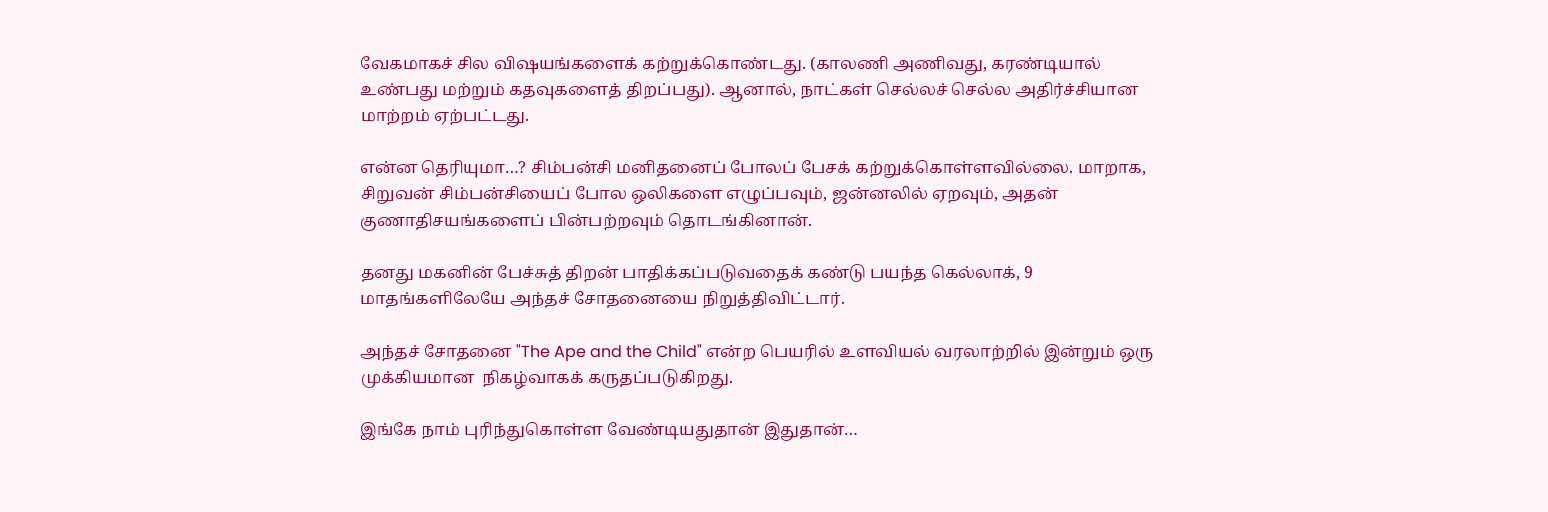வேகமாகச் சில விஷயங்களைக் கற்றுக்கொண்டது. (காலணி அணிவது, கரண்டியால் உண்பது மற்றும் கதவுகளைத் திறப்பது). ஆனால், நாட்கள் செல்லச் செல்ல அதிர்ச்சியான மாற்றம் ஏற்பட்டது.

என்ன தெரியுமா…? சிம்பன்சி மனிதனைப் போலப் பேசக் கற்றுக்கொள்ளவில்லை. மாறாக, சிறுவன் சிம்பன்சியைப் போல ஒலிகளை எழுப்பவும், ஜன்னலில் ஏறவும், அதன் குணாதிசயங்களைப் பின்பற்றவும் தொடங்கினான்.

தனது மகனின் பேச்சுத் திறன் பாதிக்கப்படுவதைக் கண்டு பயந்த கெல்லாக், 9 மாதங்களிலேயே அந்தச் சோதனையை நிறுத்திவிட்டார்.

அந்தச் சோதனை "The Ape and the Child" என்ற பெயரில் உளவியல் வரலாற்றில் இன்றும் ஒரு முக்கியமான  நிகழ்வாகக் கருதப்படுகிறது.

இங்கே நாம் புரிந்துகொள்ள வேண்டியதுதான் இதுதான்…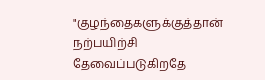"குழந்தைகளுக்குத்தான் நற்பயிற்சி தேவைப்படுகிறதே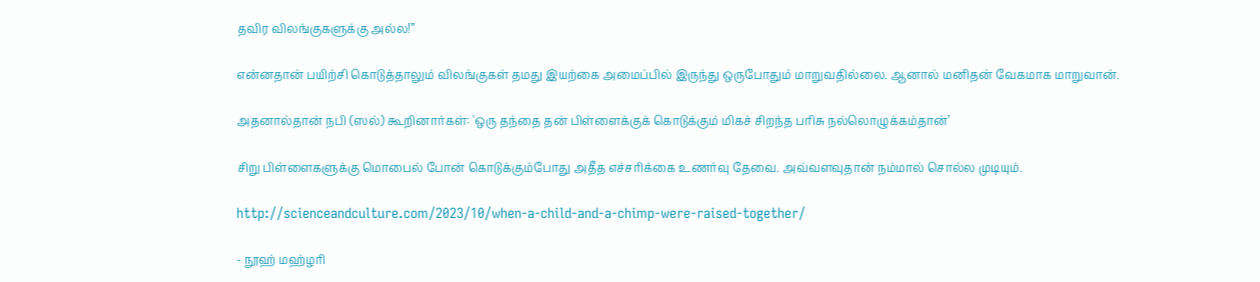தவிர விலங்குகளுக்கு அல்ல!”

என்னதான் பயிற்சி கொடுத்தாலும் விலங்குகள் தமது இயற்கை அமைப்பில் இருந்து ஒருபோதும் மாறுவதில்லை. ஆனால் மனிதன் வேகமாக மாறுவான்.

அதனால்தான் நபி (ஸல்) கூறினார்கள்: 'ஒரு தந்தை தன் பிள்ளைக்குக் கொடுக்கும் மிகச் சிறந்த பரிசு நல்லொழுக்கம்தான்’

சிறு பிள்ளைகளுக்கு மொபைல் போன் கொடுக்கும்போது அதீத எச்சரிக்கை உணர்வு தேவை. அவ்வளவுதான் நம்மால் சொல்ல முடியும்.

http://scienceandculture.com/2023/10/when-a-child-and-a-chimp-were-raised-together/

- நூஹ் மஹ்ழரி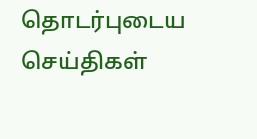தொடர்புடைய செய்திகள்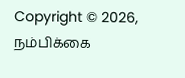Copyright © 2026, நம்பிக்கை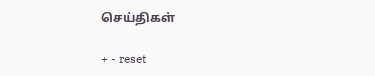செய்திகள்

+ - reset